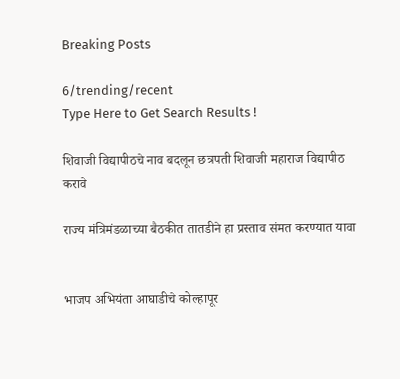Breaking Posts

6/trending/recent
Type Here to Get Search Results !

शिवाजी विद्यापीठचे नाव बदलून छत्रपती शिवाजी महाराज विद्यापीठ करावे

राज्य मंत्रिमंडळाच्या बैठकीत तातडीने हा प्रस्ताव संमत करण्यात यावा


भाजप अभियंता आघाडीचे कोल्हापूर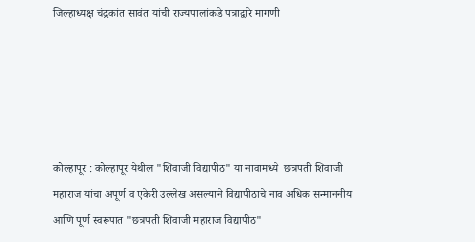जिल्हाध्यक्ष चंद्रकांत सावंत यांची राज्यपालांकडे पत्राद्वारे मागणी





कोल्हापूर : कोल्हापूर येथील "शिवाजी विद्यापीठ" या नावामध्ये  छत्रपती शिवाजी महाराज यांचा अपूर्ण व एकेरी उल्लेख असल्याने विद्यापीठाचे नाव अधिक सन्माननीय आणि पूर्ण स्वरूपात "छत्रपती शिवाजी महाराज विद्यापीठ"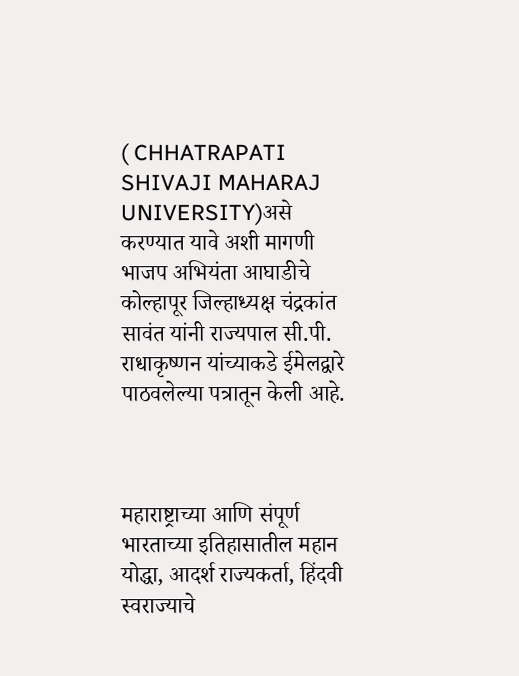( CHHATRAPATI SHIVAJI MAHARAJ UNIVERSITY)असे करण्यात यावे अशी मागणी भाजप अभियंता आघाडीचे कोल्हापूर जिल्हाध्यक्ष चंद्रकांत सावंत यांनी राज्यपाल सी.पी. राधाकृष्णन यांच्याकडे ईमेलद्वारे पाठवलेल्या पत्रातून केली आहे.



महाराष्ट्राच्या आणि संपूर्ण भारताच्या इतिहासातील महान योद्धा, आदर्श राज्यकर्ता, हिंदवी स्वराज्याचे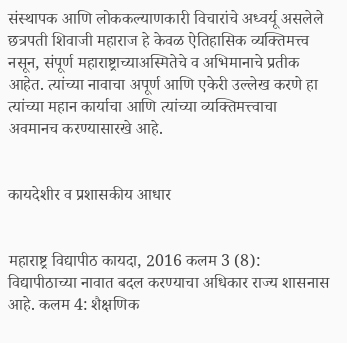संस्थापक आणि लोककल्याणकारी विचारांचे अध्वर्यू असलेले छत्रपती शिवाजी महाराज हे केवळ ऐतिहासिक व्यक्तिमत्त्व नसून, संपूर्ण महाराष्ट्राच्याअस्मितेचे व अभिमानाचे प्रतीक आहेत. त्यांच्या नावाचा अपूर्ण आणि एकेरी उल्लेख करणे हा त्यांच्या महान कार्याचा आणि त्यांच्या व्यक्तिमत्त्वाचा अवमानच करण्यासारखे आहे.


कायदेशीर व प्रशासकीय आधार


महाराष्ट्र विद्यापीठ कायदा, 2016 कलम 3 (8): विद्यापीठाच्या नावात बदल करण्याचा अधिकार राज्य शासनास आहे. कलम 4: शैक्षणिक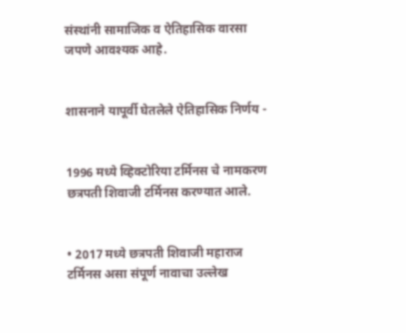संस्थांनी सामाजिक व ऐतिहासिक वारसा जपणे आवश्यक आहे.


शासनाने यापूर्वी घेतलेले ऐतिहासिक निर्णय -


1996 मध्ये व्हिक्टोरिया टर्मिनस चे नामकरण छत्रपती शिवाजी टर्मिनस करण्यात आले.


• 2017 मध्ये छत्रपती शिवाजी महाराज टर्मिनस असा संपूर्ण नावाचा उल्लेख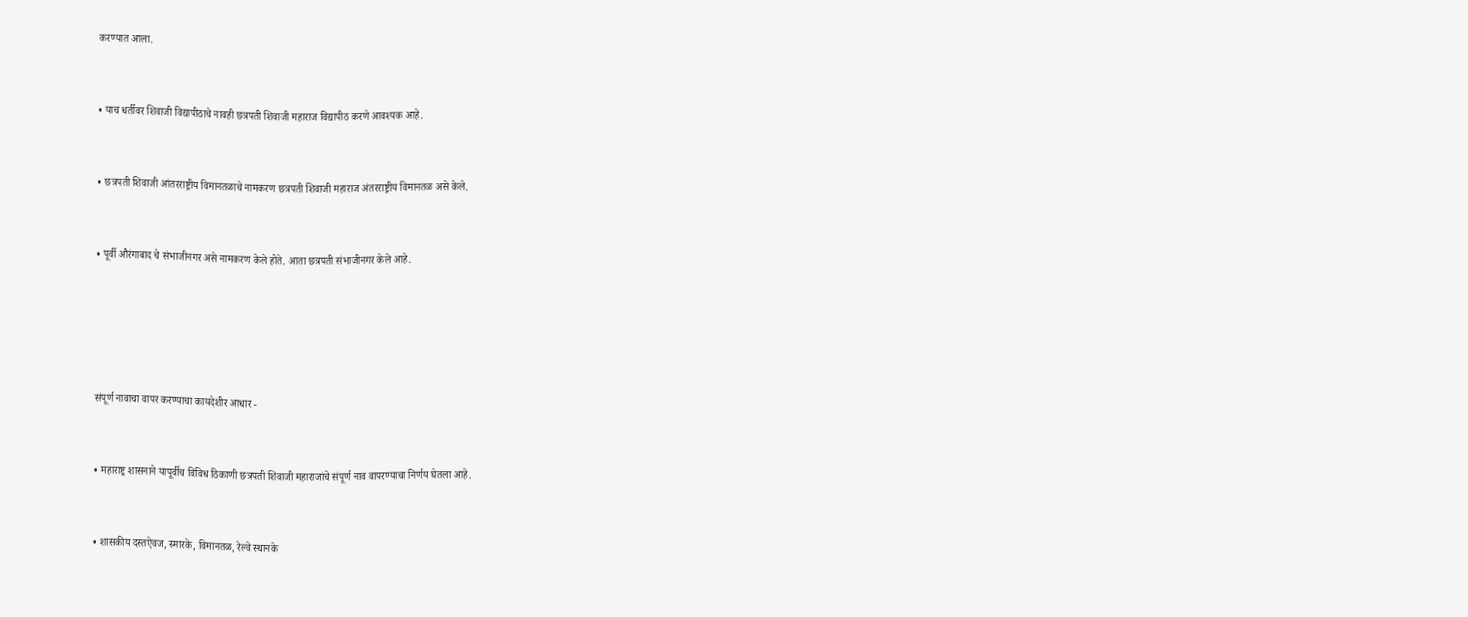करण्यात आला.


• याच धर्तीवर शिवाजी विद्यापीठाचे नावही छत्रपती शिवाजी महाराज विद्यापीठ करणे आवश्यक आहे.


• छत्रपती शिवाजी आंतरराष्ट्रीय विमानतळाचे नामकरण छत्रपती शिवाजी महाराज अंतरराष्ट्रीय विमानतळ असे केले.


• पूर्वी औरंगाबाद चे संभाजीनगर असे नामकरण केले होते. आता छत्रपती संभाजीनगर केले आहे.





संपूर्ण नावाचा वापर करण्याचा कायदेशीर आधार -


• महाराष्ट्र शासनाने यापूर्वीच विविध ठिकाणी छत्रपती शिवाजी महाराजांचे संपूर्ण नाव वापरण्याचा निर्णय घेतला आहे.


• शासकीय दस्तऐवज, स्मारके, विमानतळ, रेल्वे स्थानके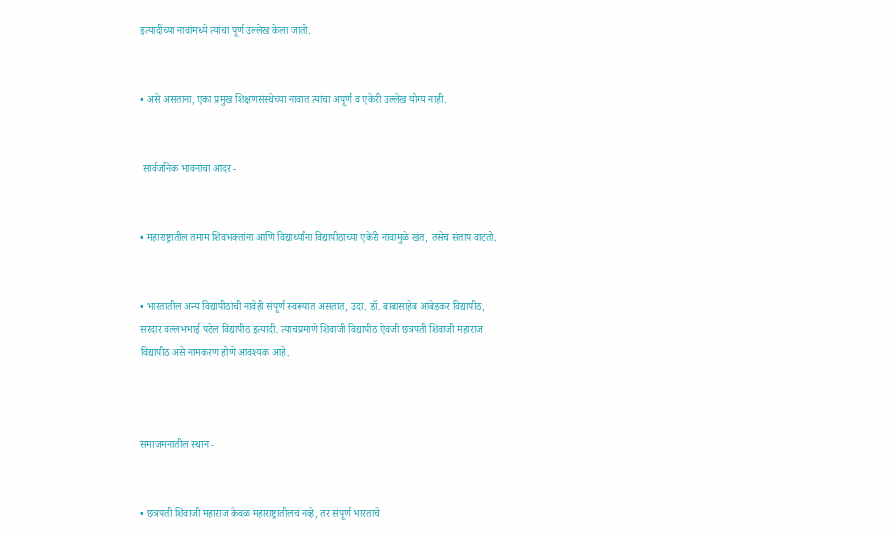इत्यादींच्या नावांमध्ये त्यांचा पूर्ण उल्लेख केला जातो.


• असे असताना, एका प्रमुख शिक्षणसंस्थेच्या नावात त्यांचा अपूर्ण व एकेरी उल्लेख योग्य नाही.


 सार्वजनिक भावनांचा आदर -


• महाराष्ट्रातील तमाम शिवभक्तांना आणि विद्यार्थ्यांना विद्यापीठाच्या एकेरी नावामुळे खंत, तसेच संताप वाटतो.


• भारतातील अन्य विद्यापीठांची नावेही संपूर्ण स्वरूपात असतात, उदा. डॉ. बाबासाहेब आंबेडकर विद्यापीठ, सरदार वल्लभभाई पटेल विद्यापीठ इत्यादी. त्याचप्रमाणे शिवाजी विद्यापीठ ऐवजी छत्रपती शिवाजी महाराज विद्यापीठ असे नामकरण होणे आवश्यक आहे.



समाजमनातील स्थान -


• छत्रपती शिवाजी महाराज केवळ महाराष्ट्रातीलच नव्हे, तर संपूर्ण भारताचे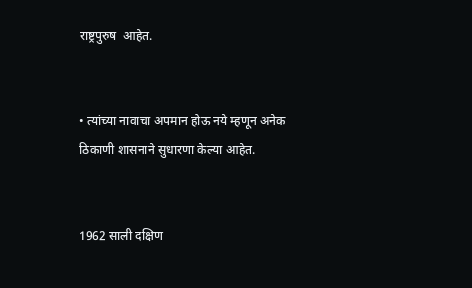राष्ट्रपुरुष  आहेत.


• त्यांच्या नावाचा अपमान होऊ नये म्हणून अनेक ठिकाणी शासनाने सुधारणा केल्या आहेत.


1962 साली दक्षिण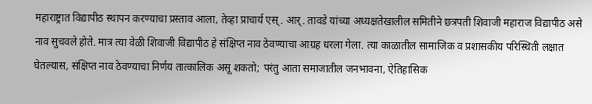महाराष्ट्रात विद्यापीठ स्थापन करण्याचा प्रस्ताव आला, तेव्हा प्राचार्य एस्. आर्. तावडे यांच्या अध्यक्षतेखालील समितीने छत्रपती शिवाजी महाराज विद्यापीठ असे नाव सुचवले होते. मात्र त्या वेळी शिवाजी विद्यापीठ हे संक्षिप्त नाव ठेवण्याचा आग्रह धरला गेला. त्या काळातील सामाजिक व प्रशासकीय परिस्थिती लक्षात घेतल्यास, संक्षिप्त नाव ठेवण्याचा निर्णय तात्कालिक असू शकतो; परंतु आता समाजातील जनभावना, ऐतिहासिक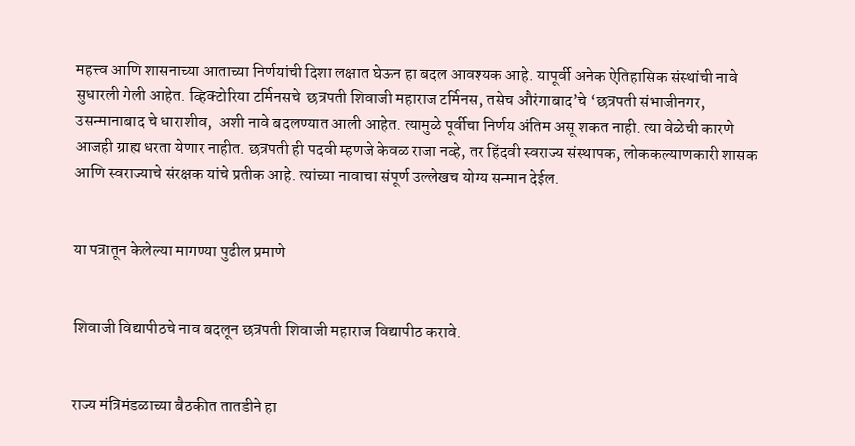महत्त्व आणि शासनाच्या आताच्या निर्णयांची दिशा लक्षात घेऊन हा बदल आवश्यक आहे. यापूर्वी अनेक ऐतिहासिक संस्थांची नावे सुधारली गेली आहेत. व्हिक्टोरिया टर्मिनसचे  छत्रपती शिवाजी महाराज टर्मिनस, तसेच औरंगाबाद’चे ‘छत्रपती संभाजीनगर, उसन्मानाबाद चे धाराशीव,  अशी नावे बदलण्यात आली आहेत. त्यामुळे पूर्वीचा निर्णय अंतिम असू शकत नाही. त्या वेळेची कारणे आजही ग्राह्य धरता येणार नाहीत. छत्रपती ही पदवी म्हणजे केवळ राजा नव्हे, तर हिंदवी स्वराज्य संस्थापक, लोककल्याणकारी शासक आणि स्वराज्याचे संरक्षक यांचे प्रतीक आहे. त्यांच्या नावाचा संपूर्ण उल्लेखच योग्य सन्मान देईल.


या पत्रातून केलेल्या मागण्या पुढील प्रमाणे


शिवाजी विद्यापीठचे नाव बदलून छत्रपती शिवाजी महाराज विद्यापीठ करावे.


राज्य मंत्रिमंडळाच्या बैठकीत तातडीने हा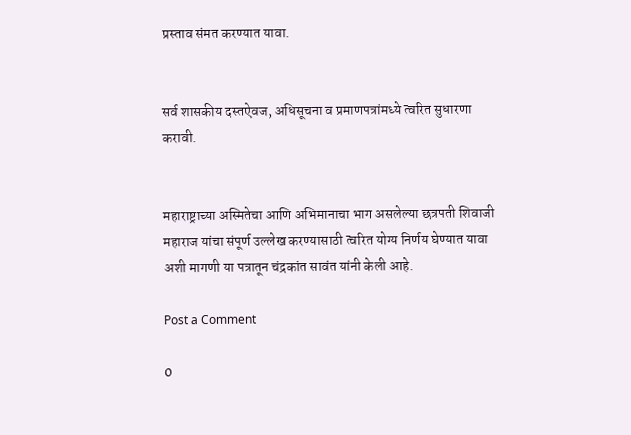प्रस्ताव संमत करण्यात यावा.


सर्व शासकीय दस्तऐवज, अधिसूचना व प्रमाणपत्रांमध्ये त्वरित सुधारणा करावी.


महाराष्ट्राच्या अस्मितेचा आणि अभिमानाचा भाग असलेल्या छत्रपती शिवाजी महाराज यांचा संपूर्ण उल्लेख करण्यासाठी त्वरित योग्य निर्णय घेण्यात यावा अशी मागणी या पत्रातून चंद्रकांत सावंत यांनी केली आहे.

Post a Comment

0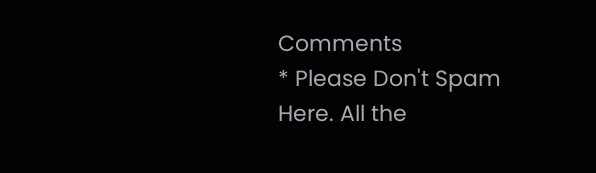Comments
* Please Don't Spam Here. All the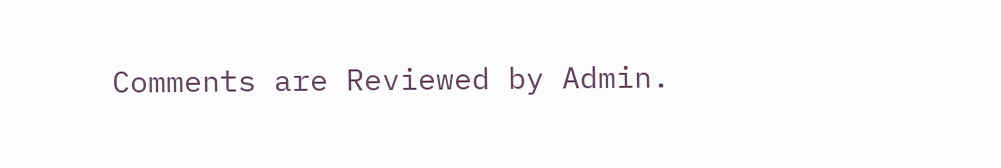Comments are Reviewed by Admin.